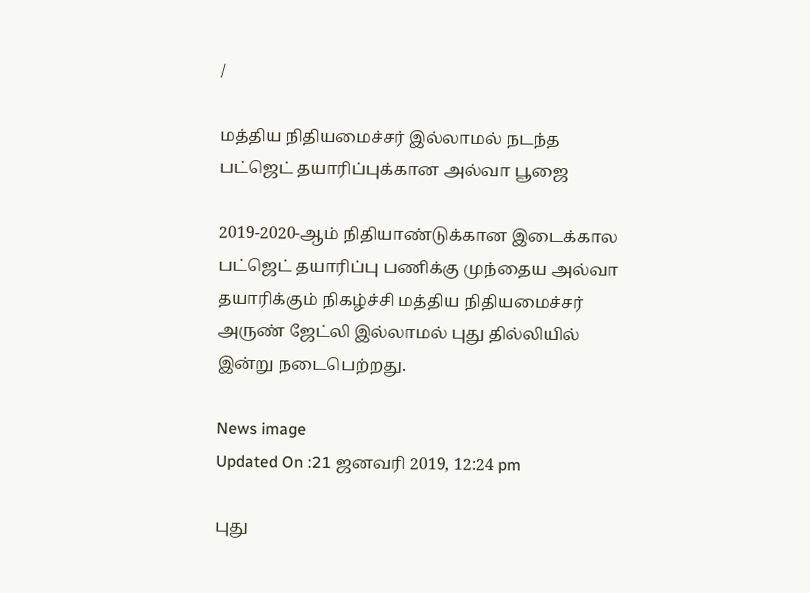/

மத்திய நிதியமைச்சர் இல்லாமல் நடந்த பட்ஜெட் தயாரிப்புக்கான அல்வா பூஜை

2019-2020-ஆம் நிதியாண்டுக்கான இடைக்கால பட்ஜெட் தயாரிப்பு பணிக்கு முந்தைய அல்வா தயாரிக்கும் நிகழ்ச்சி மத்திய நிதியமைச்சர் அருண் ஜேட்லி இல்லாமல் புது தில்லியில் இன்று நடைபெற்றது.

News image
Updated On :21 ஜனவரி 2019, 12:24 pm

புது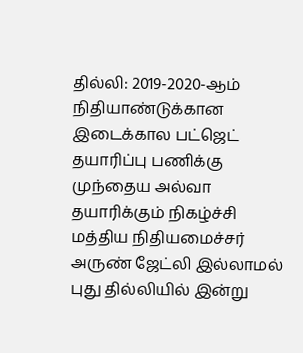தில்லி: 2019-2020-ஆம் நிதியாண்டுக்கான இடைக்கால பட்ஜெட் தயாரிப்பு பணிக்கு முந்தைய அல்வா தயாரிக்கும் நிகழ்ச்சி மத்திய நிதியமைச்சர் அருண் ஜேட்லி இல்லாமல் புது தில்லியில் இன்று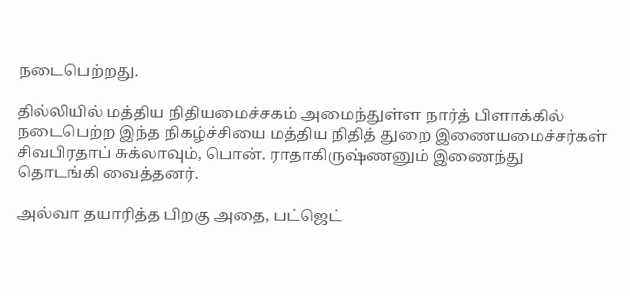நடைபெற்றது.

தில்லியில் மத்திய நிதியமைச்சகம் அமைந்துள்ள நார்த் பிளாக்கில் நடைபெற்ற இந்த நிகழ்ச்சியை மத்திய நிதித் துறை இணையமைச்சர்கள் சிவபிரதாப் சுக்லாவும், பொன். ராதாகிருஷ்ணனும் இணைந்து தொடங்கி வைத்தனர்.

அல்வா தயாரித்த பிறகு அதை, பட்ஜெட்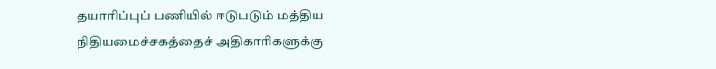தயாரிப்புப் பணியில் ஈடுபடும் மத்திய நிதியமைச்சகத்தைச் அதிகாரிகளுக்கு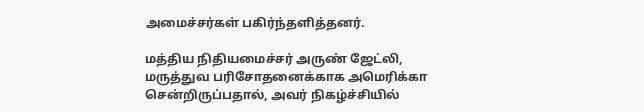அமைச்சர்கள் பகிர்ந்தளித்தனர்.

மத்திய நிதியமைச்சர் அருண் ஜேட்லி, மருத்துவ பரிசோதனைக்காக அமெரிக்கா சென்றிருப்பதால், அவர் நிகழ்ச்சியில்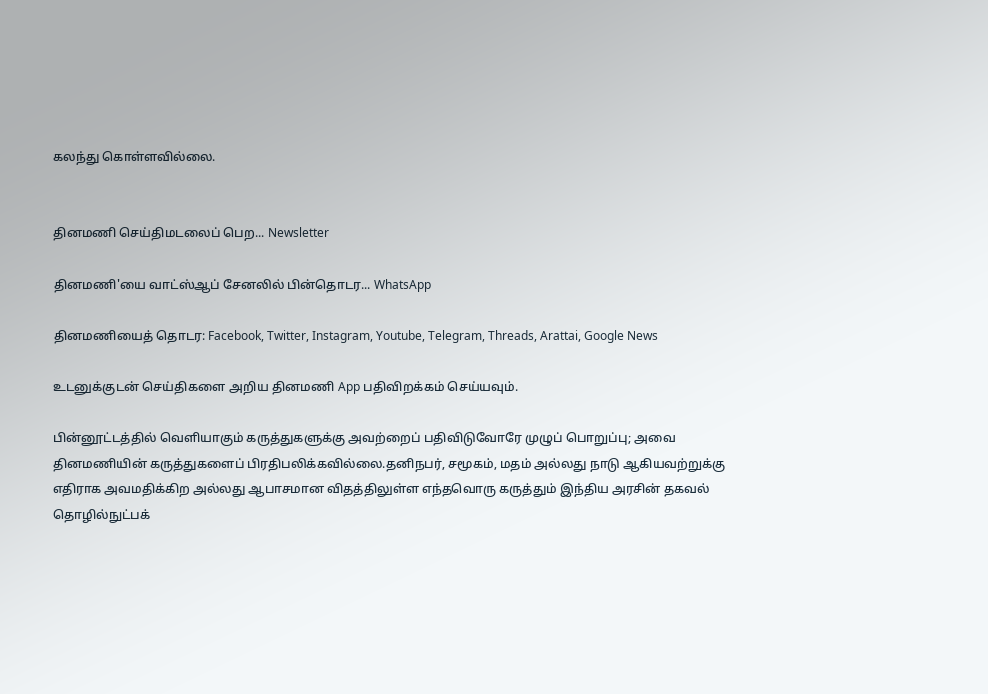கலந்து கொள்ளவில்லை.


தினமணி செய்திமடலைப் பெற... Newsletter

தினமணி'யை வாட்ஸ்ஆப் சேனலில் பின்தொடர... WhatsApp

தினமணியைத் தொடர: Facebook, Twitter, Instagram, Youtube, Telegram, Threads, Arattai, Google News

உடனுக்குடன் செய்திகளை அறிய தினமணி App பதிவிறக்கம் செய்யவும்.

பின்னூட்டத்தில் வெளியாகும் கருத்துகளுக்கு அவற்றைப் பதிவிடுவோரே முழுப் பொறுப்பு; அவை தினமணியின் கருத்துகளைப் பிரதிபலிக்கவில்லை.தனிநபர், சமூகம், மதம் அல்லது நாடு ஆகியவற்றுக்கு எதிராக அவமதிக்கிற அல்லது ஆபாசமான விதத்திலுள்ள எந்தவொரு கருத்தும் இந்திய அரசின் தகவல் தொழில்நுட்பக்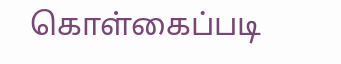கொள்கைப்படி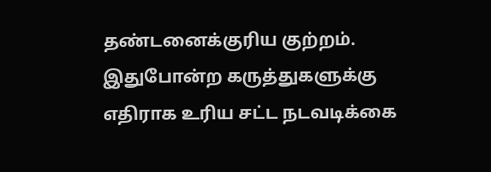தண்டனைக்குரிய குற்றம். இதுபோன்ற கருத்துகளுக்கு எதிராக உரிய சட்ட நடவடிக்கை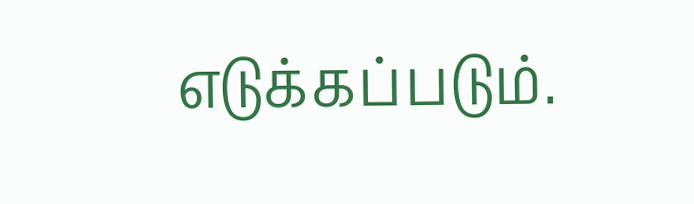எடுக்கப்படும்.